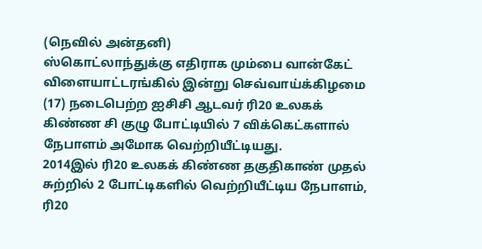(நெவில் அன்தனி)
ஸ்கொட்லாந்துக்கு எதிராக மும்பை வான்கேட் விளையாட்டரங்கில் இன்று செவ்வாய்க்கிழமை (17) நடைபெற்ற ஐசிசி ஆடவர் ரி20 உலகக் கிண்ண சி குழு போட்டியில் 7 விக்கெட்களால் நேபாளம் அமோக வெற்றியீட்டியது.
2014இல் ரி20 உலகக் கிண்ண தகுதிகாண் முதல் சுற்றில் 2 போட்டிகளில் வெற்றியீட்டிய நேபாளம், ரி20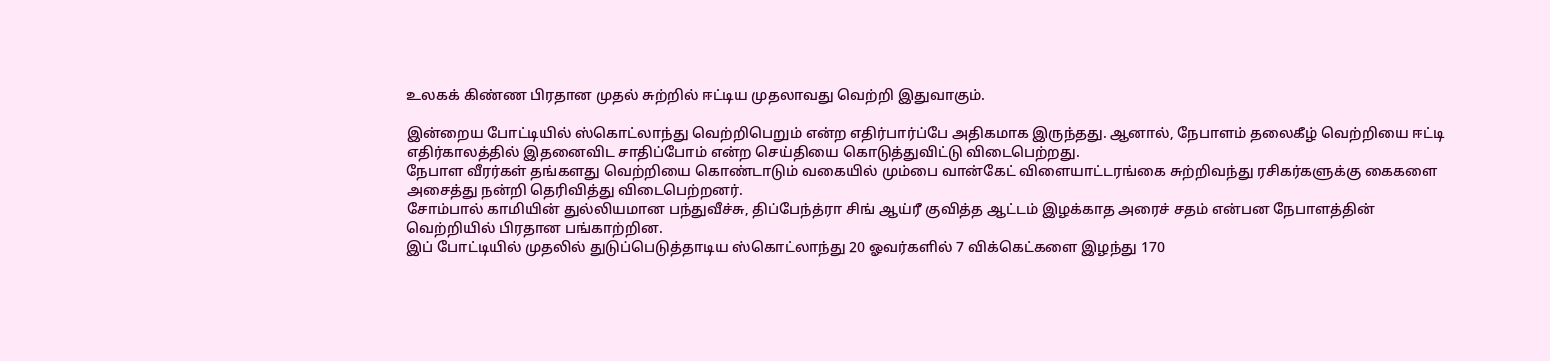உலகக் கிண்ண பிரதான முதல் சுற்றில் ஈட்டிய முதலாவது வெற்றி இதுவாகும்.

இன்றைய போட்டியில் ஸ்கொட்லாந்து வெற்றிபெறும் என்ற எதிர்பார்ப்பே அதிகமாக இருந்தது. ஆனால், நேபாளம் தலைகீழ் வெற்றியை ஈட்டி எதிர்காலத்தில் இதனைவிட சாதிப்போம் என்ற செய்தியை கொடுத்துவிட்டு விடைபெற்றது.
நேபாள வீரர்கள் தங்களது வெற்றியை கொண்டாடும் வகையில் மும்பை வான்கேட் விளையாட்டரங்கை சுற்றிவந்து ரசிகர்களுக்கு கைகளை அசைத்து நன்றி தெரிவித்து விடைபெற்றனர்.
சோம்பால் காமியின் துல்லியமான பந்துவீச்சு, திப்பேந்த்ரா சிங் ஆய்ரீ குவித்த ஆட்டம் இழக்காத அரைச் சதம் என்பன நேபாளத்தின் வெற்றியில் பிரதான பங்காற்றின.
இப் போட்டியில் முதலில் துடுப்பெடுத்தாடிய ஸ்கொட்லாந்து 20 ஓவர்களில் 7 விக்கெட்களை இழந்து 170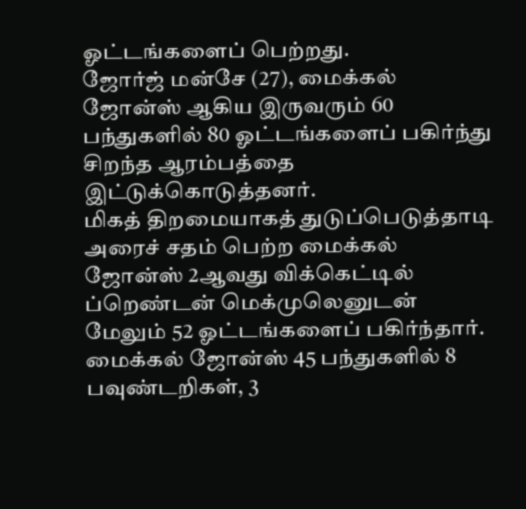ஓட்டங்களைப் பெற்றது.
ஜோர்ஜ் மன்சே (27), மைக்கல் ஜோன்ஸ் ஆகிய இருவரும் 60 பந்துகளில் 80 ஓட்டங்களைப் பகிர்ந்து சிறந்த ஆரம்பத்தை இட்டுக்கொடுத்தனர்.
மிகத் திறமையாகத் துடுப்பெடுத்தாடி அரைச் சதம் பெற்ற மைக்கல் ஜோன்ஸ் 2ஆவது விக்கெட்டில் ப்றெண்டன் மெக்முலெனுடன் மேலும் 52 ஓட்டங்களைப் பகிர்ந்தார்.
மைக்கல் ஜோன்ஸ் 45 பந்துகளில் 8 பவுண்டறிகள், 3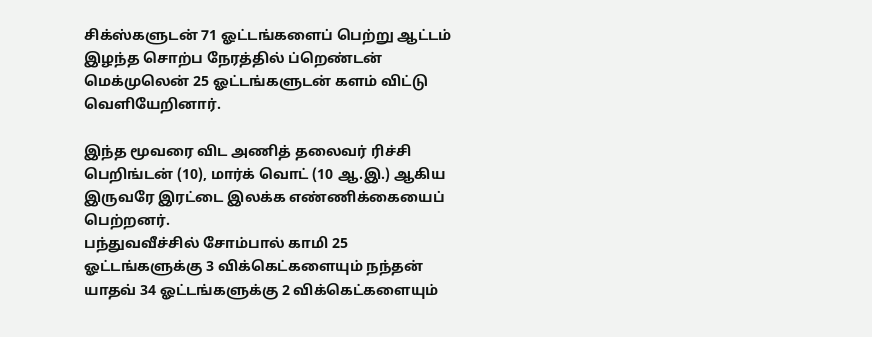சிக்ஸ்களுடன் 71 ஓட்டங்களைப் பெற்று ஆட்டம் இழந்த சொற்ப நேரத்தில் ப்றெண்டன் மெக்முலென் 25 ஓட்டங்களுடன் களம் விட்டு வெளியேறினார்.

இந்த மூவரை விட அணித் தலைவர் ரிச்சி பெறிங்டன் (10), மார்க் வொட் (10 ஆ.இ.) ஆகிய இருவரே இரட்டை இலக்க எண்ணிக்கையைப் பெற்றனர்.
பந்துவவீச்சில் சோம்பால் காமி 25 ஓட்டங்களுக்கு 3 விக்கெட்களையும் நந்தன் யாதவ் 34 ஓட்டங்களுக்கு 2 விக்கெட்களையும்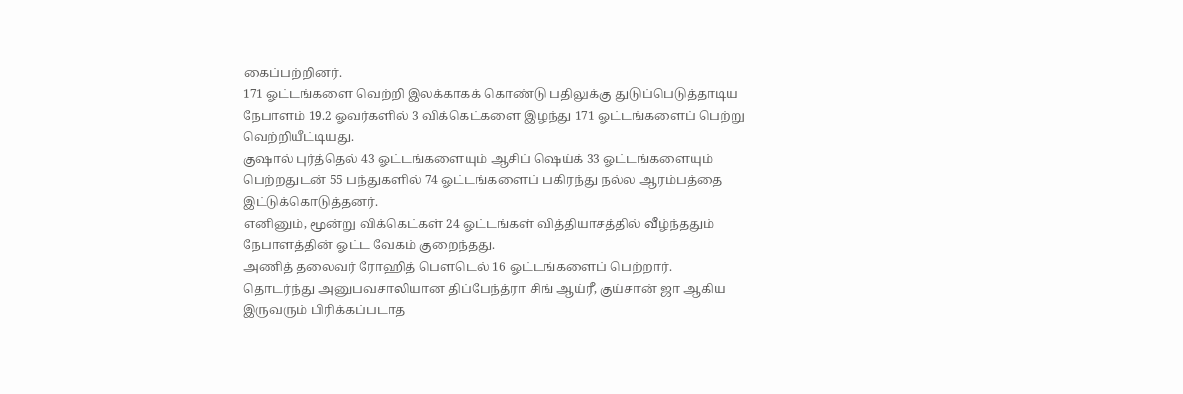கைப்பற்றினர்.
171 ஓட்டங்களை வெற்றி இலக்காகக் கொண்டு பதிலுக்கு துடுப்பெடுத்தாடிய நேபாளம் 19.2 ஓவர்களில் 3 விக்கெட்களை இழந்து 171 ஓட்டங்களைப் பெற்று வெற்றியீட்டியது.
குஷால் புர்த்தெல் 43 ஓட்டங்களையும் ஆசிப் ஷெய்க் 33 ஓட்டங்களையும் பெற்றதுடன் 55 பந்துகளில் 74 ஓட்டங்களைப் பகிரந்து நல்ல ஆரம்பத்தை இட்டுக்கொடுத்தனர்.
எனினும், மூன்று விக்கெட்கள் 24 ஓட்டங்கள் வித்தியாசத்தில் வீழ்ந்ததும் நேபாளத்தின் ஓட்ட வேகம் குறைந்தது.
அணித் தலைவர் ரோஹித் பௌடெல் 16 ஓட்டங்களைப் பெற்றார்.
தொடர்ந்து அனுபவசாலியான திப்பேந்த்ரா சிங் ஆய்ரீ, குய்சான் ஜா ஆகிய இருவரும் பிரிக்கப்படாத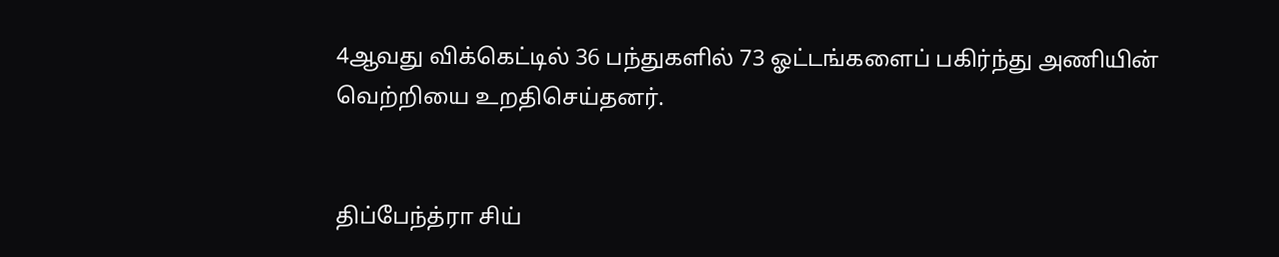4ஆவது விக்கெட்டில் 36 பந்துகளில் 73 ஓட்டங்களைப் பகிர்ந்து அணியின் வெற்றியை உறதிசெய்தனர்.


திப்பேந்த்ரா சிய்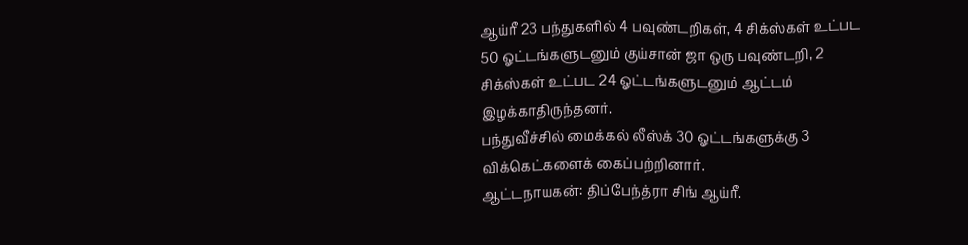ஆய்ரீ 23 பந்துகளில் 4 பவுண்டறிகள், 4 சிக்ஸ்கள் உட்பட 50 ஓட்டங்களுடனும் குய்சான் ஜா ஒரு பவுண்டறி, 2 சிக்ஸ்கள் உட்பட 24 ஓட்டங்களுடனும் ஆட்டம் இழக்காதிருந்தனர்.
பந்துவீச்சில் மைக்கல் லீஸ்க் 30 ஓட்டங்களுக்கு 3 விக்கெட்களைக் கைப்பற்றினார்.
ஆட்டநாயகன்: திப்பேந்த்ரா சிங் ஆய்ரீ.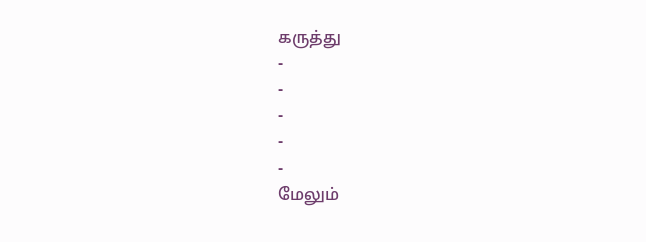கருத்து
-
-
-
-
-
மேலும்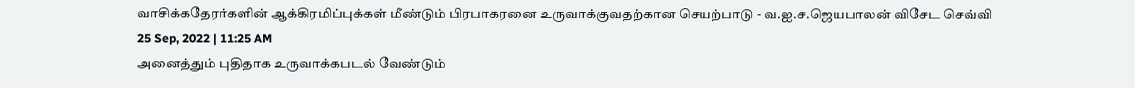வாசிக்கதேரர்களின் ஆக்கிரமிப்புக்கள் மீண்டும் பிரபாகரனை உருவாக்குவதற்கான செயற்பாடு - வ.ஐ.ச.ஜெயபாலன் விசேட செவ்வி
25 Sep, 2022 | 11:25 AM
அனைத்தும் புதிதாக உருவாக்கபடல் வேண்டும்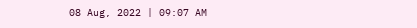08 Aug, 2022 | 09:07 AM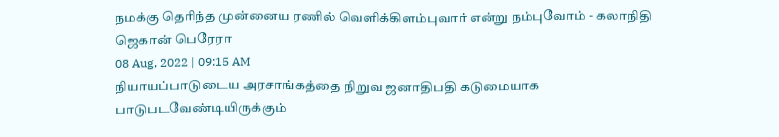நமக்கு தெரிந்த முன்னைய ரணில் வெளிக்கிளம்புவார் என்று நம்புவோம் - கலாநிதி ஜெகான் பெரேரா
08 Aug, 2022 | 09:15 AM
நியாயப்பாடுடைய அரசாங்கத்தை நிறுவ ஜனாதிபதி கடுமையாக பாடுபடவேண்டியிருக்கும்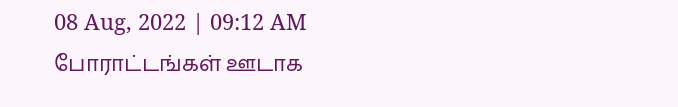08 Aug, 2022 | 09:12 AM
போராட்டங்கள் ஊடாக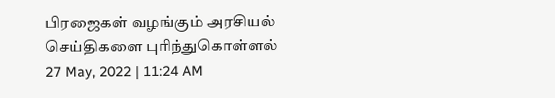பிரஜைகள் வழங்கும் அரசியல் செய்திகளை புரிந்துகொள்ளல்
27 May, 2022 | 11:24 AM